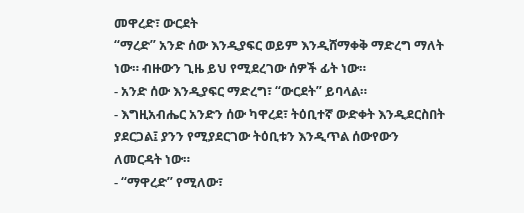መዋረድ፣ ውርደት
“ማረድ” አንድ ሰው እንዲያፍር ወይም እንዲሸማቀቅ ማድረግ ማለት ነው። ብዙውን ጊዜ ይህ የሚደረገው ሰዎች ፊት ነው።
- አንድ ሰው እንዲያፍር ማድረግ፣ “ውርደት” ይባላል።
- እግዚአብሔር አንድን ሰው ካዋረደ፣ ትዕቢተኛ ውድቀት እንዲደርስበት ያደርጋል፤ ያንን የሚያደርገው ትዕቢቱን እንዲጥል ሰውየውን ለመርዳት ነው።
- “ማዋረድ” የሚለው፣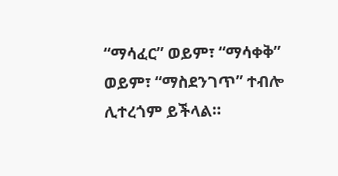“ማሳፈር” ወይም፣ “ማሳቀቅ” ወይም፣ “ማስደንገጥ” ተብሎ ሊተረጎም ይችላል።